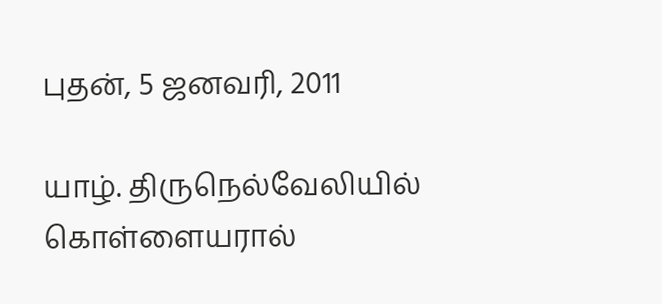புதன், 5 ஜனவரி, 2011

யாழ். திருநெல்வேலியில் கொள்ளையரால்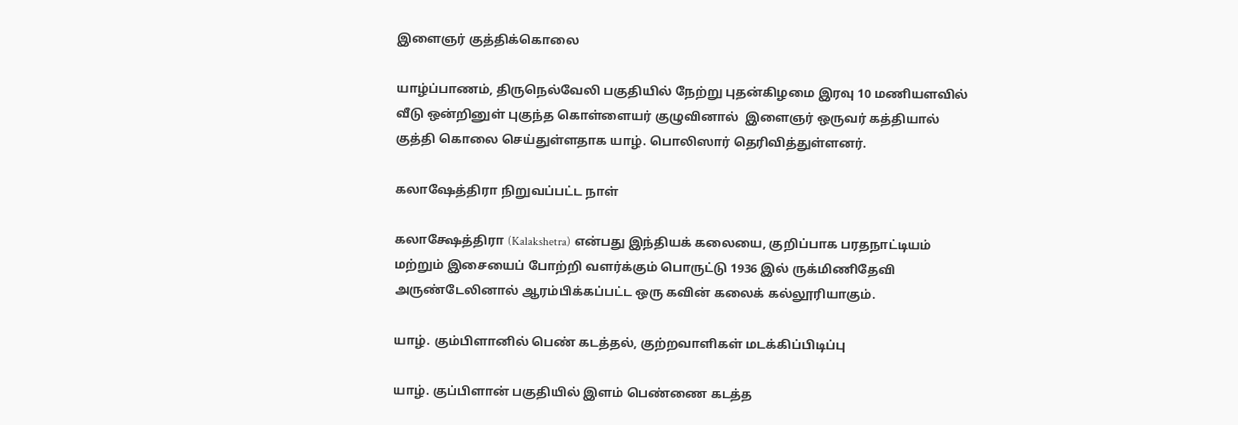இளைஞர் குத்திக்கொலை

யாழ்ப்பாணம், திருநெல்வேலி பகுதியில் நேற்று புதன்கிழமை இரவு 10 மணியளவில் வீடு ஒன்றினுள் புகுந்த கொள்ளையர் குழுவினால்  இளைஞர் ஒருவர் கத்தியால் குத்தி கொலை செய்துள்ளதாக யாழ். பொலிஸார் தெரிவித்துள்ளனர்.

கலாஷேத்திரா நிறுவப்பட்ட நாள்

கலாக்ஷேத்திரா (Kalakshetra) என்பது இந்தியக் கலையை, குறிப்பாக பரதநாட்டியம் மற்றும் இசையைப் போற்றி வளர்க்கும் பொருட்டு 1936 இல் ருக்மிணிதேவி அருண்டேலினால் ஆரம்பிக்கப்பட்ட ஒரு கவின் கலைக் கல்லூரியாகும்.

யாழ். கும்பிளானில் பெண் கடத்தல், குற்றவாளிகள் மடக்கிப்பிடிப்பு

யாழ். குப்பிளான் பகுதியில் இளம் பெண்ணை கடத்த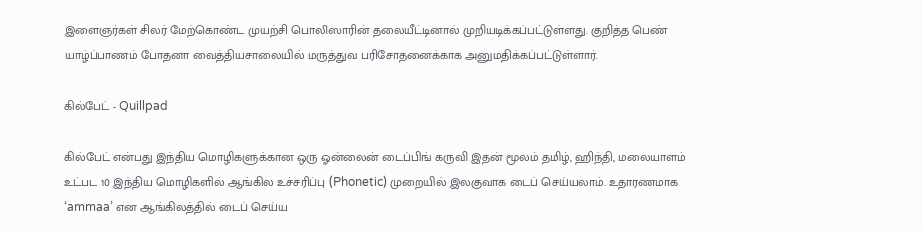இளைஞர்கள் சிலர் மேற்கொண்ட முயற்சி பொலிஸாரின் தலையீட்டினால் முறியடிக்கப்பட்டுள்ளது. குறித்த பெண் யாழ்ப்பாணம் போதனா வைத்தியசாலையில் மருத்துவ பரிசோதனைக்காக அனுமதிக்கப்பட்டுள்ளார்.

கில்பேட் - Quillpad

கில்பேட் என்பது இந்திய மொழிகளுக்கான ஒரு ஓன்லைன் டைப்பிங் கருவி இதன் மூலம் தமிழ், ஹிந்தி, மலையாளம் உட்பட 10 இந்திய மொழிகளில் ஆங்கில உச்சரிப்பு (Phonetic) முறையில் இலகுவாக டைப் செய்யலாம். உதாரணமாக ‘ammaa’ என ஆங்கிலத்தில் டைப் செய்ய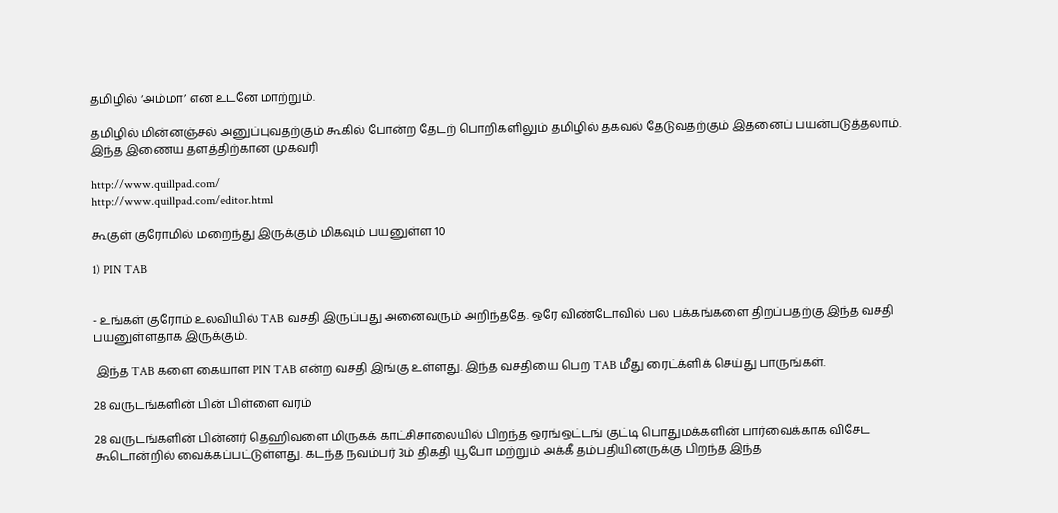தமிழில் ‘அம்மா’ என உடனே மாற்றும்.

தமிழில் மின்னஞ்சல் அனுப்புவதற்கும் கூகில் போன்ற தேடற் பொறிகளிலும் தமிழில் தகவல் தேடுவதற்கும் இதனைப் பயன்படுத்தலாம். இந்த இணைய தளத்திற்கான முகவரி

http://www.quillpad.com/
http://www.quillpad.com/editor.html

கூகுள் குரோமில் மறைந்து இருக்கும் மிகவும் பயனுள்ள 10

1) PIN TAB


- உங்கள் குரோம் உலவியில் TAB வசதி இருப்பது அனைவரும் அறிந்ததே. ஒரே விண்டோவில் பல பக்கங்களை திறப்பதற்கு இந்த வசதி பயனுள்ளதாக இருக்கும்.

 இந்த TAB களை கையாள PIN TAB என்ற வசதி இங்கு உள்ளது. இந்த வசதியை பெற TAB மீது ரைட்க்ளிக் செய்து பாருங்கள்.

28 வருடங்களின் பின் பிள்ளை வரம்

28 வருடங்களின் பின்னர் தெஹிவளை மிருகக் காட்சிசாலையில் பிறந்த ஒரங்ஒட்டங் குட்டி பொதுமக்களின் பார்வைக்காக விசேட கூடொன்றில் வைக்கப்பட்டுள்ளது. கடந்த நவம்பர் 3ம் திகதி யூபோ மற்றும் அக்கீ தம்பதியினருக்கு பிறந்த இந்த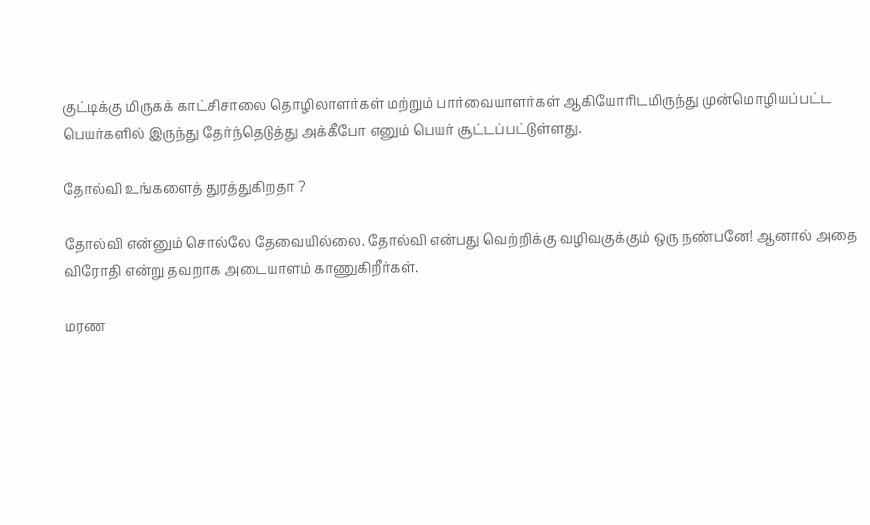குட்டிக்கு மிருகக் காட்சிசாலை தொழிலாளர்கள் மற்றும் பார்வையாளர்கள் ஆகியோரிடமிருந்து முன்மொழியப்பட்ட பெயர்களில் இருந்து தேர்ந்தெடுத்து அக்கீபோ எனும் பெயர் சூட்டப்பட்டுள்ளது.

தோல்வி உங்களைத் துரத்துகிறதா ?

தோல்வி என்னும் சொல்லே தேவையில்லை. தோல்வி என்பது வெற்றிக்கு வழிவகுக்கும் ஒரு நண்பனே! ஆனால் அதை விரோதி என்று தவறாக அடையாளம் காணுகிறீர்கள்.

மரண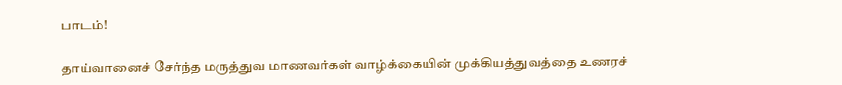பாடம்!

தாய்வானைச் சேர்ந்த மருத்துவ மாணவர்கள் வாழ்க்கையின் முக்கியத்துவத்தை உணரச்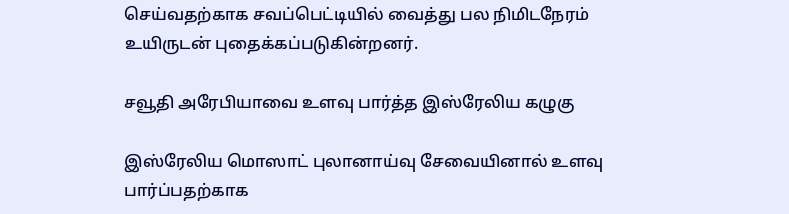செய்வதற்காக சவப்பெட்டியில் வைத்து பல நிமிடநேரம் உயிருடன் புதைக்கப்படுகின்றனர்.

சவூதி அரேபியாவை உளவு பார்த்த இஸ்ரேலிய கழுகு

இஸ்ரேலிய மொஸாட் புலானாய்வு சேவையினால் உளவு பார்ப்பதற்காக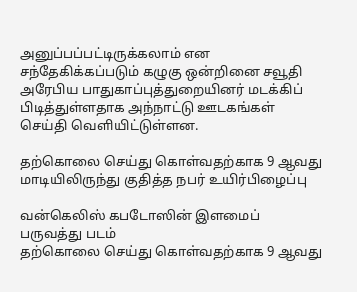அனுப்பப்பட்டிருக்கலாம் என சந்தேகிக்கப்படும் கழுகு ஒன்றினை சவூதி அரேபிய பாதுகாப்புத்துறையினர் மடக்கிப் பிடித்துள்ளதாக அந்நாட்டு ஊடகங்கள் செய்தி வெளியிட்டுள்ளன.

தற்கொலை செய்து கொள்வதற்காக 9 ஆவது மாடியிலிருந்து குதித்த நபர் உயிர்பிழைப்பு

வன்கெலிஸ் கபடோஸின் இளமைப் பருவத்து படம்
தற்கொலை செய்து கொள்வதற்காக 9 ஆவது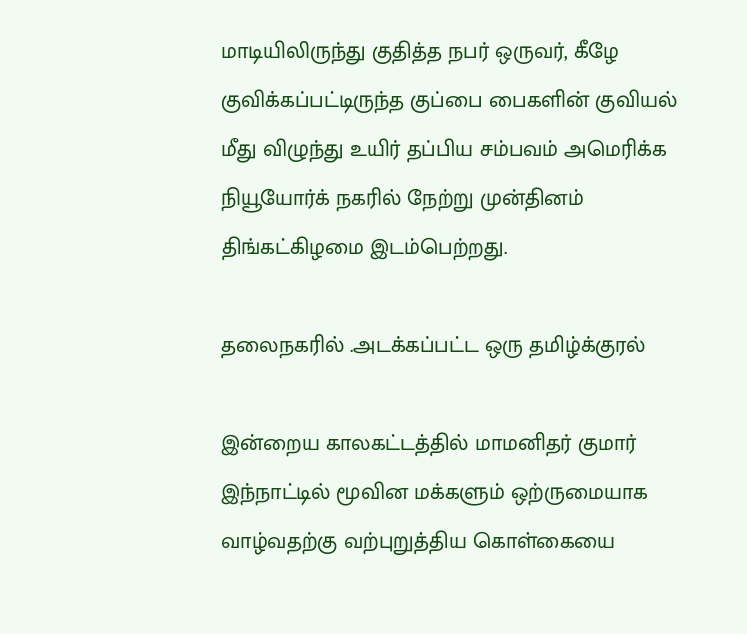மாடியிலிருந்து குதித்த நபர் ஒருவர், கீழே குவிக்கப்பட்டிருந்த குப்பை பைகளின் குவியல் மீது விழுந்து உயிர் தப்பிய சம்பவம் அமெரிக்க நியூயோர்க் நகரில் நேற்று முன்தினம் திங்கட்கிழமை இடம்பெற்றது.

தலைநகரில் .அடக்கப்பட்ட ஒரு தமிழ்க்குரல்

இன்றைய காலகட்டத்தில் மாமனிதர் குமார் இந்நாட்டில் மூவின மக்களும் ஒற்ருமையாக வாழ்வதற்கு வற்புறுத்திய கொள்கையை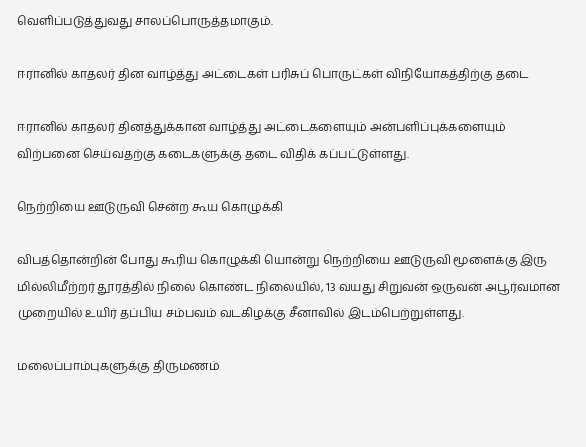வெளிப்படுத்துவது சாலப்பொருத்தமாகும்.

ஈரானில் காதலர் தின வாழ்த்து அட்டைகள் பரிசுப் பொருட்கள் விநியோகத்திற்கு தடை

ஈரானில் காதலர் தினத்துக்கான வாழ்த்து அட்டைகளையும் அன்பளிப்புக்களையும் விற்பனை செய்வதற்கு கடைகளுக்கு தடை விதிக் கப்பட்டுள்ளது.

நெற்றியை ஊடுருவி சென்ற கூய கொழுக்கி

விபத்தொன்றின் போது கூரிய கொழுக்கி யொன்று நெற்றியை ஊடுருவி மூளைக்கு இரு மில்லிமீற்றர் தூரத்தில் நிலை கொண்ட நிலையில், 13 வயது சிறுவன் ஒருவன் அபூர்வமான முறையில் உயிர் தப்பிய சம்பவம் வடகிழக்கு சீனாவில் இடம்பெற்றுள்ளது.

மலைப்பாம்புகளுக்கு திருமணம்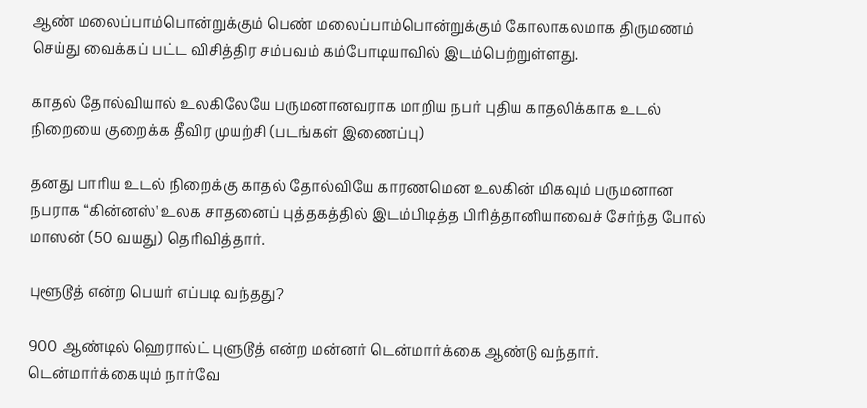ஆண் மலைப்பாம்பொன்றுக்கும் பெண் மலைப்பாம்பொன்றுக்கும் கோலாகலமாக திருமணம் செய்து வைக்கப் பட்ட விசித்திர சம்பவம் கம்போடியாவில் இடம்பெற்றுள்ளது.

காதல் தோல்வியால் உலகிலேயே பருமனானவராக மாறிய நபர் புதிய காதலிக்காக உடல் நிறையை குறைக்க தீவிர முயற்சி (படங்கள் இணைப்பு)

தனது பாரிய உடல் நிறைக்கு காதல் தோல்வியே காரணமென உலகின் மிகவும் பருமனான நபராக “கின்னஸ்' உலக சாதனைப் புத்தகத்தில் இடம்பிடித்த பிரித்தானியாவைச் சேர்ந்த போல் மாஸன் (50 வயது) தெரிவித்தார்.

புளூடூத் என்ற பெயர் எப்படி வந்தது?

900 ஆண்டில் ஹெரால்ட் புளுடூத் என்ற மன்னர் டென்மார்க்கை ஆண்டு வந்தார். டென்மார்க்கையும் நார்வே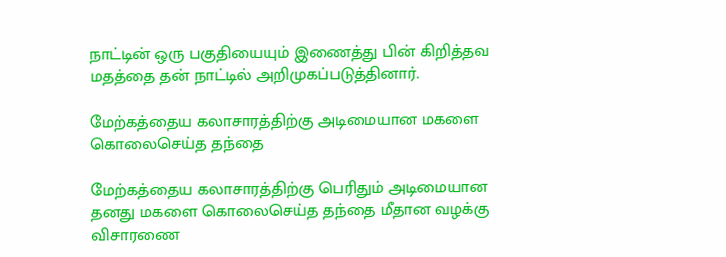நாட்டின் ஒரு பகுதியையும் இணைத்து பின் கிறித்தவ மதத்தை தன் நாட்டில் அறிமுகப்படுத்தினார்.

மேற்கத்தைய கலாசாரத்திற்கு அடிமையான மகளை கொலைசெய்த தந்தை

மேற்கத்தைய கலாசாரத்திற்கு பெரிதும் அடிமையான தனது மகளை கொலைசெய்த தந்தை மீதான வழக்கு விசாரணை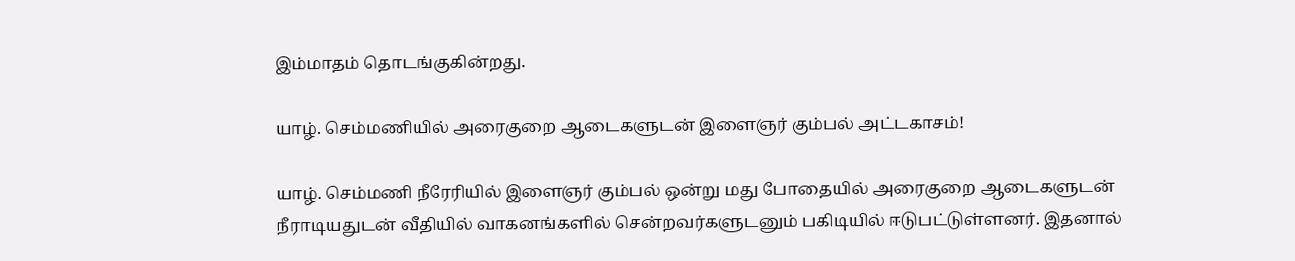இம்மாதம் தொடங்குகின்றது.

யாழ். செம்மணியில் அரைகுறை ஆடைகளுடன் இளைஞர் கும்பல் அட்டகாசம்!

யாழ். செம்மணி நீரேரியில் இளைஞர் கும்பல் ஒன்று மது போதையில் அரைகுறை ஆடைகளுடன் நீராடியதுடன் வீதியில் வாகனங்களில் சென்றவர்களுடனும் பகிடியில் ஈடுபட்டுள்ளனர். இதனால்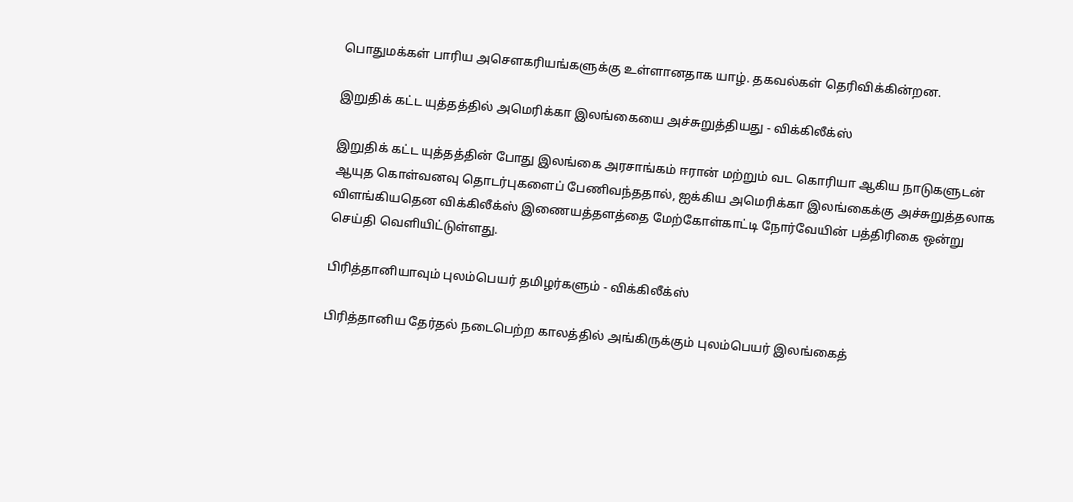பொதுமக்கள் பாரிய அசௌகரியங்களுக்கு உள்ளானதாக யாழ். தகவல்கள் தெரிவிக்கின்றன.

இறுதிக் கட்ட யுத்தத்தில் அமெரிக்கா இலங்கையை அச்சுறுத்தியது - விக்கிலீக்ஸ்

இறுதிக் கட்ட யுத்தத்தின் போது இலங்கை அரசாங்கம் ஈரான் மற்றும் வட கொரியா ஆகிய நாடுகளுடன் ஆயுத கொள்வனவு தொடர்புகளைப் பேணிவந்ததால், ஐக்கிய அமெரிக்கா இலங்கைக்கு அச்சுறுத்தலாக விளங்கியதென விக்கிலீக்ஸ் இணையத்தளத்தை மேற்கோள்காட்டி நோர்வேயின் பத்திரிகை ஒன்று செய்தி வெளியிட்டுள்ளது.

பிரித்தானியாவும் புலம்பெயர் தமிழர்களும் - விக்கிலீக்ஸ்

பிரித்தானிய தேர்தல் நடைபெற்ற காலத்தில் அங்கிருக்கும் புலம்பெயர் இலங்கைத்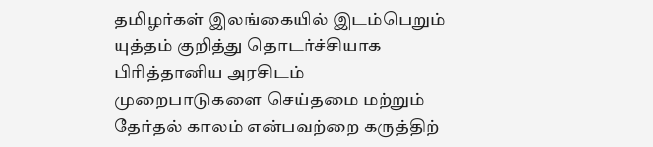தமிழர்கள் இலங்கையில் இடம்பெறும் யுத்தம் குறித்து தொடர்ச்சியாக பிரித்தானிய அரசிடம் முறைபாடுகளை செய்தமை மற்றும் தேர்தல் காலம் என்பவற்றை கருத்திற்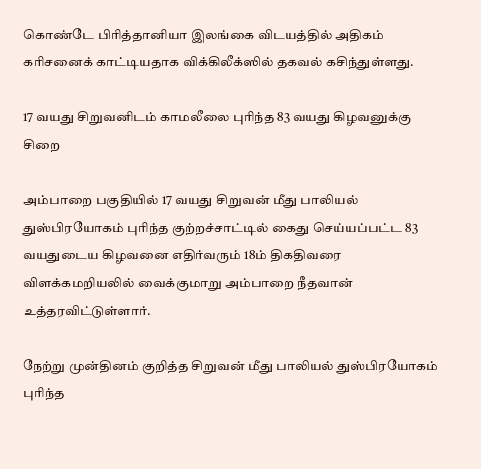கொண்டே பிரித்தானியா இலங்கை விடயத்தில் அதிகம் கரிசனைக் காட்டியதாக விக்கிலீக்ஸில் தகவல் கசிந்துள்ளது.

17 வயது சிறுவனிடம் காமலீலை புரிந்த 83 வயது கிழவனுக்கு சிறை

அம்பாறை பகுதியில் 17 வயது சிறுவன் மீது பாலியல் துஸ்பிரயோகம் புரிந்த குற்றச்சாட்டில் கைது செய்யப்பட்ட 83 வயதுடைய கிழவனை எதிர்வரும் 18ம் திகதிவரை விளக்கமறியலில் வைக்குமாறு அம்பாறை நீதவான் உத்தரவிட்டுள்ளார்.

நேற்று முன்தினம் குறித்த சிறுவன் மீது பாலியல் துஸ்பிரயோகம் புரிந்த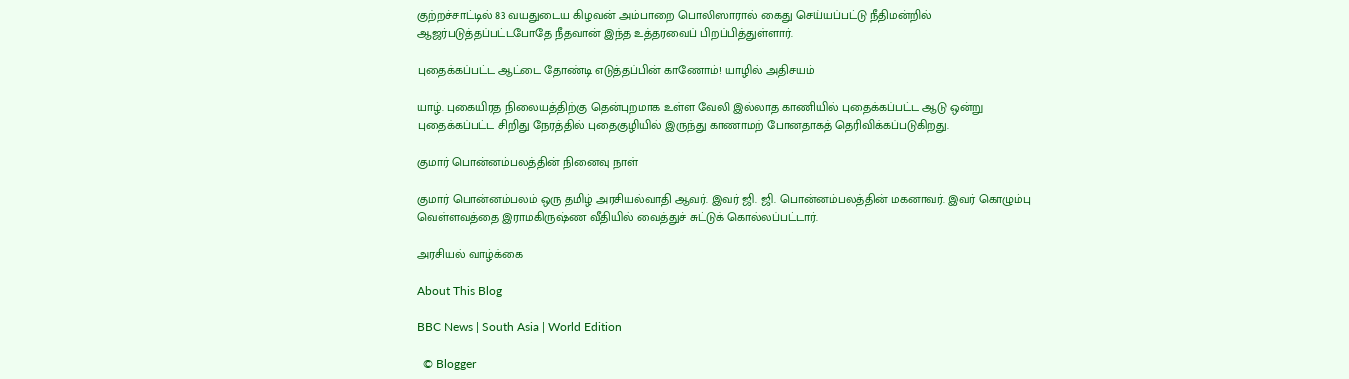குற்றச்சாட்டில் 83 வயதுடைய கிழவன் அம்பாறை பொலிஸாரால் கைது செய்யப்பட்டு நீதிமன்றில் ஆஜர்படுத்தப்பட்டபோதே நீதவான் இந்த உத்தரவைப் பிறப்பித்துள்ளார்.

புதைக்கப்பட்ட ஆட்டை தோண்டி எடுத்தப்பின் காணோம்! யாழில் அதிசயம்

யாழ். புகையிரத நிலையத்திற்கு தென்புறமாக உள்ள வேலி இல்லாத காணியில் புதைக்கப்பட்ட ஆடு ஒன்று புதைக்கப்பட்ட சிறிது நேரத்தில் புதைகுழியில் இருந்து காணாமற் போனதாகத் தெரிவிக்கப்படுகிறது.

குமார் பொன்னம்பலத்தின் நினைவு நாள்

குமார் பொன்னம்பலம் ஒரு தமிழ் அரசியல்வாதி ஆவர். இவர் ஜி. ஜி. பொன்னம்பலத்தின் மகனாவர். இவர் கொழும்பு வெள்ளவத்தை இராமகிருஷ்ண வீதியில் வைத்துச் சுட்டுக் கொல்லப்பட்டார்.

அரசியல் வாழ்க்கை

About This Blog

BBC News | South Asia | World Edition

  © Blogger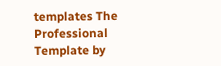templates The Professional Template by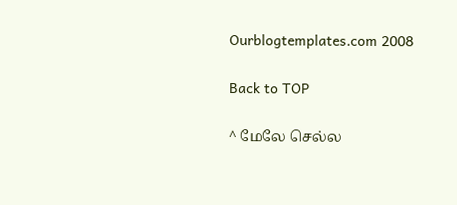Ourblogtemplates.com 2008

Back to TOP

^ மேலே செல்ல